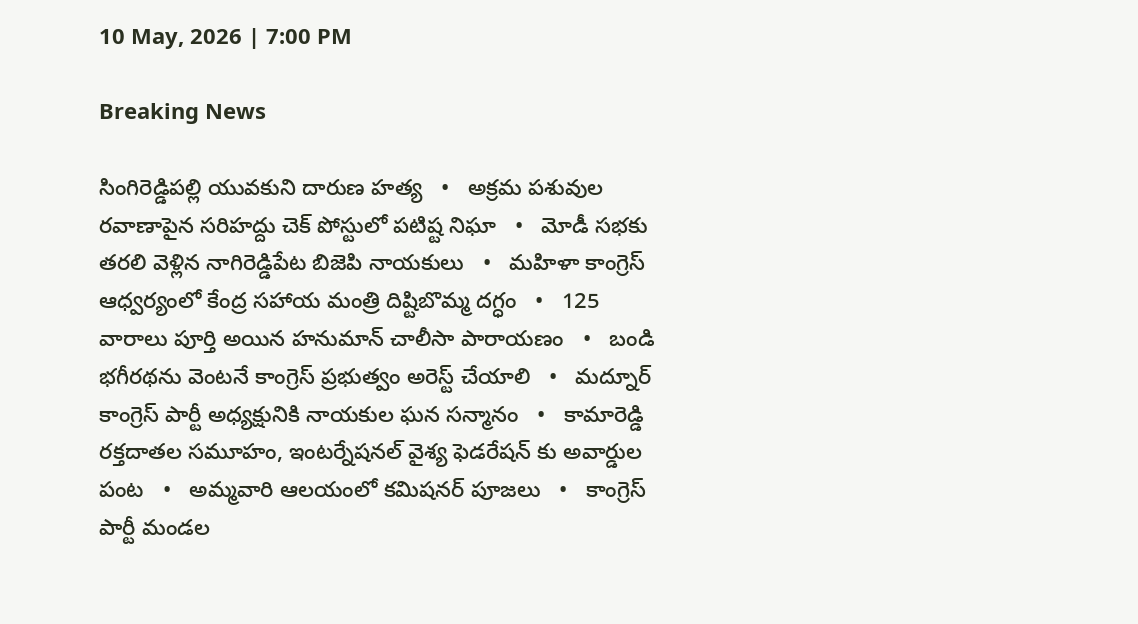10 May, 2026 | 7:00 PM

Breaking News

సింగిరెడ్డిపల్లి యువకుని దారుణ హత్య   •   అక్రమ పశువుల రవాణాపైన సరిహద్దు చెక్ పోస్టులో పటిష్ట నిఘా   •   మోడీ సభకు తరలి వెళ్లిన నాగిరెడ్డిపేట బిజెపి నాయకులు   •   మహిళా కాంగ్రెస్ ఆధ్వర్యంలో కేంద్ర సహాయ మంత్రి దిష్టిబొమ్మ దగ్ధం   •   125 వారాలు పూర్తి అయిన హనుమాన్ చాలీసా పారాయణం   •   బండి భగీరథను వెంటనే కాంగ్రెస్ ప్రభుత్వం అరెస్ట్ చేయాలి   •   మద్నూర్ కాంగ్రెస్ పార్టీ అధ్యక్షునికి నాయకుల ఘన సన్మానం   •   కామారెడ్డి రక్తదాతల సమూహం, ఇంటర్నేషనల్ వైశ్య ఫెడరేషన్ కు అవార్డుల పంట   •   అమ్మవారి ఆలయంలో కమిషనర్ పూజలు   •   కాంగ్రెస్ పార్టీ మండల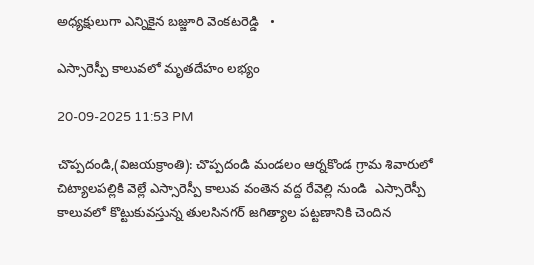అధ్యక్షులుగా ఎన్నికైన బజ్జూరి వెంకటరెడ్డి   •

ఎస్సారెస్పీ కాలువలో మృతదేహం లభ్యం

20-09-2025 11:53 PM

చొప్పదండి,(విజయక్రాంతి): చొప్పదండి మండలం ఆర్నకొండ గ్రామ శివారులో చిట్యాలపల్లికి వెల్లే ఎస్సారెస్పీ కాలువ వంతెన వద్ద రేవెల్లి నుండి  ఎస్సారెస్పీ కాలువలో కొట్టుకువస్తున్న తులసినగర్ జగిత్యాల పట్టణానికి చెందిన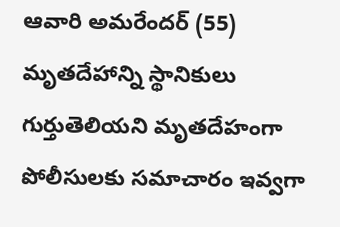ఆవారి అమరేందర్ (55) మృతదేహాన్ని స్థానికులు గుర్తుతెలియని మృతదేహంగా పోలీసులకు సమాచారం ఇవ్వగా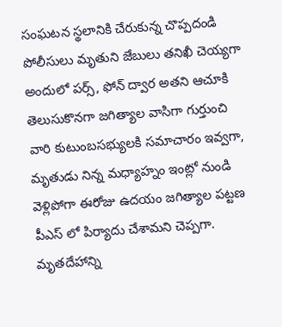సంఘటన స్థలానికి చేరుకున్న చొప్పదండి పోలీసులు మృతుని జేబులు తనిఖీ చెయ్యగా అందులో పర్స్, ఫోన్ ద్వార అతని ఆచూకి తెలుసుకొనగా జగిత్యాల వాసిగా గుర్తుంచి వారి కుటుంబసభ్యులకి సమాచారం ఇవ్వగా, మృతుడు నిన్న మధ్యాహ్నం ఇంట్లో నుండి వెళ్లిపోగా ఈరోజు ఉదయం జగిత్యాల పట్టణ పీఎస్ లో పిర్యాదు చేశామని చెప్పగా. మృతదేహాన్ని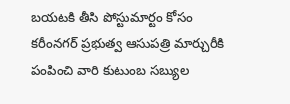బయటకి తీసి పోస్టుమార్టం కోసం కరీంనగర్ ప్రభుత్వ ఆసుపత్రి మార్చురీకి పంపించి వారి కుటుంబ సబ్యుల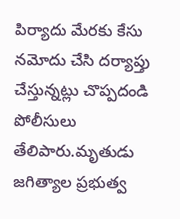పిర్యాదు మేరకు కేసు నమోదు చేసి దర్యాప్తు చేస్తున్నట్లు చొప్పదండి పోలీసులు తేలిపారు.మృతుడు జగిత్యాల ప్రభుత్వ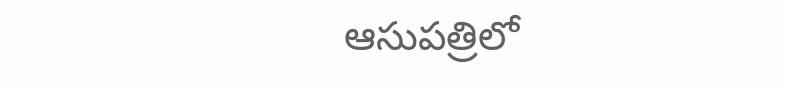ఆసుపత్రిలో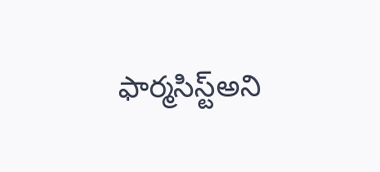ఫార్మసిస్ట్అని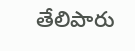తేలిపారు